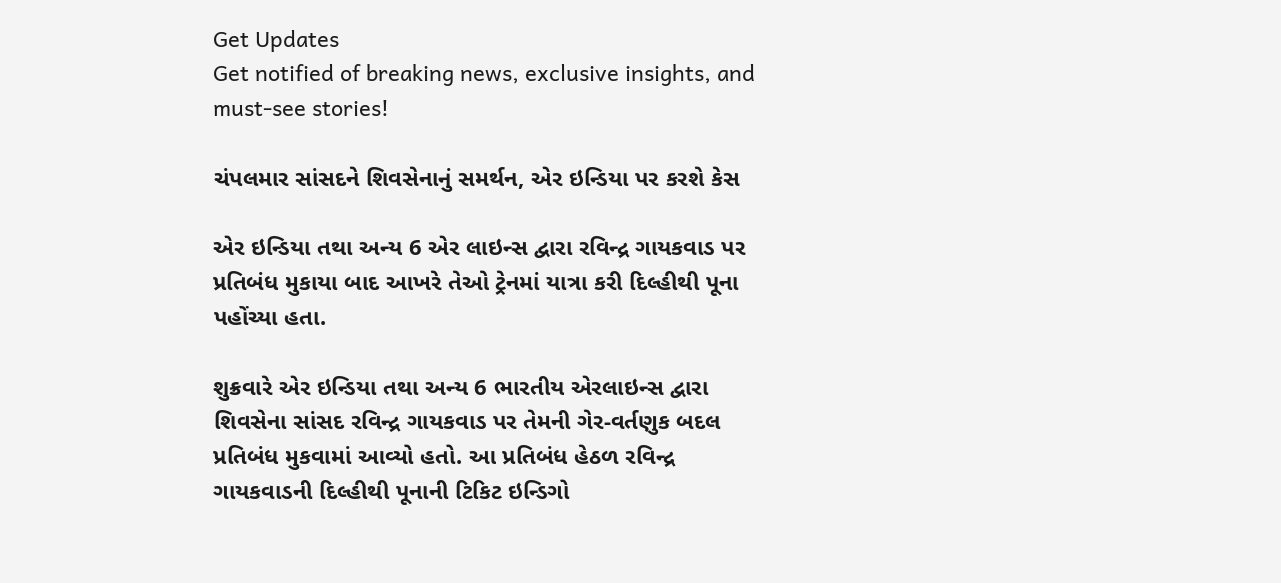Get Updates
Get notified of breaking news, exclusive insights, and must-see stories!

ચંપલમાર સાંસદને શિવસેનાનું સમર્થન, એર ઇન્ડિયા પર કરશે કેસ

એર ઇન્ડિયા તથા અન્ય 6 એર લાઇન્સ દ્વારા રવિન્દ્ર ગાયકવાડ પર પ્રતિબંધ મુકાયા બાદ આખરે તેઓ ટ્રેનમાં યાત્રા કરી દિલ્હીથી પૂના પહોંચ્યા હતા.

શુક્રવારે એર ઇન્ડિયા તથા અન્ય 6 ભારતીય એરલાઇન્સ દ્વારા શિવસેના સાંસદ રવિન્દ્ર ગાયકવાડ પર તેમની ગેર-વર્તણુક બદલ પ્રતિબંધ મુકવામાં આવ્યો હતો. આ પ્રતિબંધ હેઠળ રવિન્દ્ર ગાયકવાડની દિલ્હીથી પૂનાની ટિકિટ ઇન્ડિગો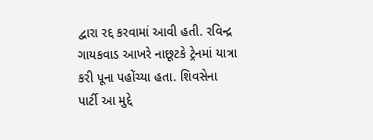દ્વારા રદ્દ કરવામાં આવી હતી. રવિન્દ્ર ગાયકવાડ આખરે નાછૂટકે ટ્રેનમાં યાત્રા કરી પૂના પહોંચ્યા હતા. શિવસેના પાર્ટી આ મુદ્દે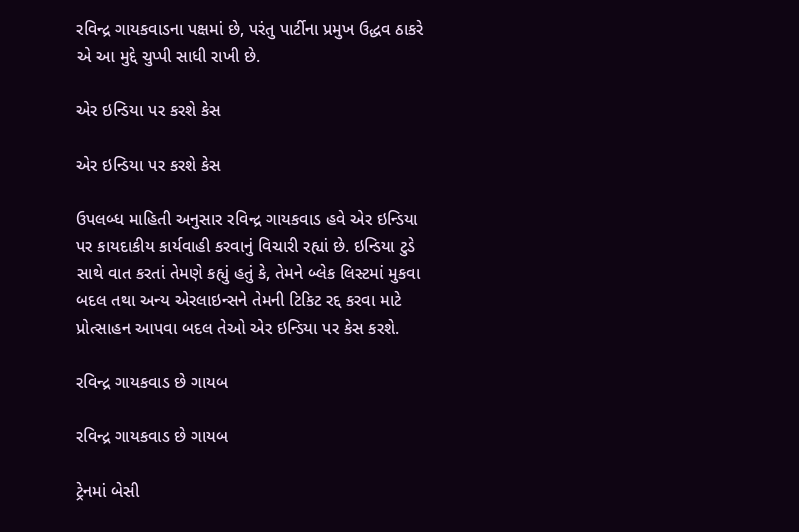રવિન્દ્ર ગાયકવાડના પક્ષમાં છે, પરંતુ પાર્ટીના પ્રમુખ ઉદ્ધવ ઠાકરે એ આ મુદ્દે ચુપ્પી સાધી રાખી છે.

એર ઇન્ડિયા પર કરશે કેસ

એર ઇન્ડિયા પર કરશે કેસ

ઉપલબ્ધ માહિતી અનુસાર રવિન્દ્ર ગાયકવાડ હવે એર ઇન્ડિયા પર કાયદાકીય કાર્યવાહી કરવાનું વિચારી રહ્યાં છે. ઇન્ડિયા ટુડે સાથે વાત કરતાં તેમણે કહ્યું હતું કે, તેમને બ્લેક લિસ્ટમાં મુકવા બદલ તથા અન્ય એરલાઇન્સને તેમની ટિકિટ રદ્દ કરવા માટે પ્રોત્સાહન આપવા બદલ તેઓ એર ઇન્ડિયા પર કેસ કરશે.

રવિન્દ્ર ગાયકવાડ છે ગાયબ

રવિન્દ્ર ગાયકવાડ છે ગાયબ

ટ્રેનમાં બેસી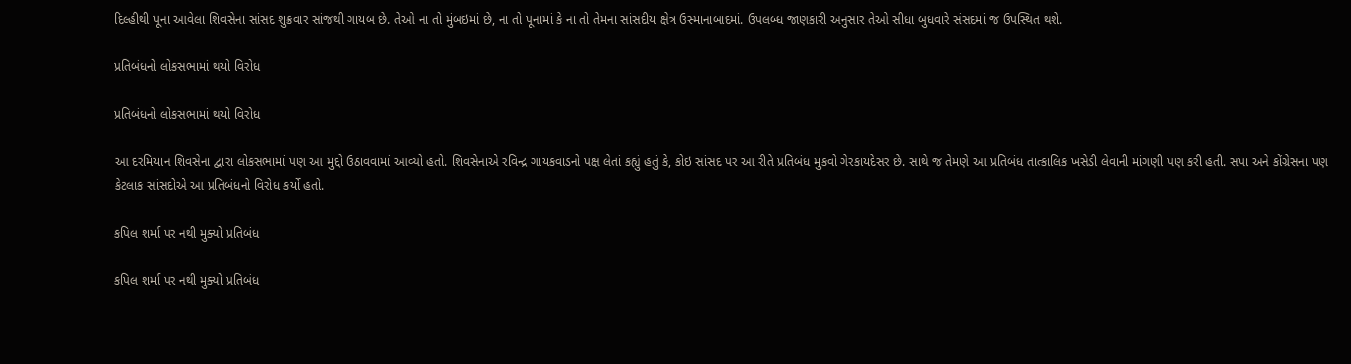દિલ્હીથી પૂના આવેલા શિવસેના સાંસદ શુક્રવાર સાંજથી ગાયબ છે. તેઓ ના તો મુંબઇમાં છે, ના તો પૂનામાં કે ના તો તેમના સાંસદીય ક્ષેત્ર ઉસ્માનાબાદમાં. ઉપલબ્ધ જાણકારી અનુસાર તેઓ સીધા બુધવારે સંસદમાં જ ઉપસ્થિત થશે.

પ્રતિબંધનો લોકસભામાં થયો વિરોધ

પ્રતિબંધનો લોકસભામાં થયો વિરોધ

આ દરમિયાન શિવસેના દ્વારા લોકસભામાં પણ આ મુદ્દો ઉઠાવવામાં આવ્યો હતો. શિવસેનાએ રવિન્દ્ર ગાયકવાડનો પક્ષ લેતાં કહ્યું હતું કે, કોઇ સાંસદ પર આ રીતે પ્રતિબંધ મુકવો ગેરકાયદેસર છે. સાથે જ તેમણે આ પ્રતિબંધ તાત્કાલિક ખસેડી લેવાની માંગણી પણ કરી હતી. સપા અને કોંગ્રેસના પણ કેટલાક સાંસદોએ આ પ્રતિબંધનો વિરોધ કર્યો હતો.

કપિલ શર્મા પર નથી મુક્યો પ્રતિબંધ

કપિલ શર્મા પર નથી મુક્યો પ્રતિબંધ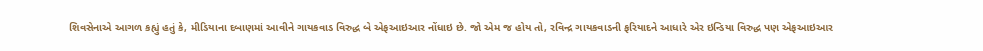શિવસેનાએ આગળ કહ્યું હતું કે, મીડિયાના દબાણમાં આવીને ગાયકવાડ વિરુદ્ધ બે એફઆઇઆર નોંધાઇ છે. જો એમ જ હોય તો, રવિન્દ્ર ગાયકવાડની ફરિયાદને આધારે એર ઇન્ડિયા વિરુદ્ધ પણ એફઆઇઆર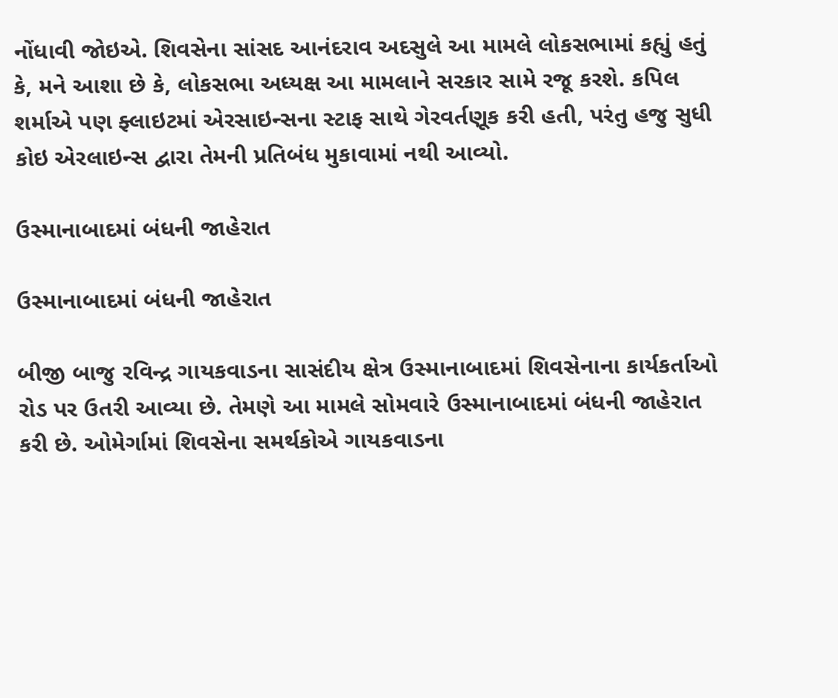નોંધાવી જોઇએ. શિવસેના સાંસદ આનંદરાવ અદસુલે આ મામલે લોકસભામાં કહ્યું હતું કે, મને આશા છે કે, લોકસભા અધ્યક્ષ આ મામલાને સરકાર સામે રજૂ કરશે. કપિલ શર્માએ પણ ફ્લાઇટમાં એરસાઇન્સના સ્ટાફ સાથે ગેરવર્તણૂક કરી હતી, પરંતુ હજુ સુધી કોઇ એરલાઇન્સ દ્વારા તેમની પ્રતિબંધ મુકાવામાં નથી આવ્યો.

ઉસ્માનાબાદમાં બંધની જાહેરાત

ઉસ્માનાબાદમાં બંધની જાહેરાત

બીજી બાજુ રવિન્દ્ર ગાયકવાડના સાસંદીય ક્ષેત્ર ઉસ્માનાબાદમાં શિવસેનાના કાર્યકર્તાઓ રોડ પર ઉતરી આવ્યા છે. તેમણે આ મામલે સોમવારે ઉસ્માનાબાદમાં બંધની જાહેરાત કરી છે. ઓમેર્ગામાં શિવસેના સમર્થકોએ ગાયકવાડના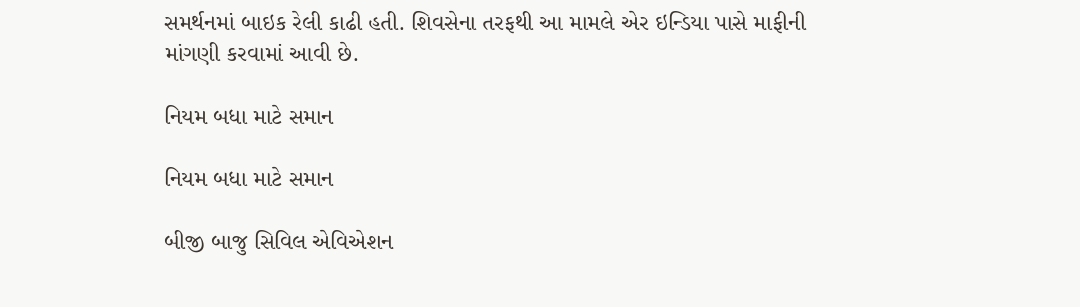સમર્થનમાં બાઇક રેલી કાઢી હતી. શિવસેના તરફથી આ મામલે એર ઇન્ડિયા પાસે માફીની માંગણી કરવામાં આવી છે.

નિયમ બધા માટે સમાન

નિયમ બધા માટે સમાન

બીજી બાજુ સિવિલ એવિએશન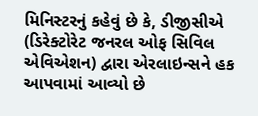મિનિસ્ટરનું કહેવું છે કે, ડીજીસીએ (ડિરેક્ટોરેટ જનરલ ઓફ સિવિલ એવિએશન) દ્વારા એરલાઇન્સને હક આપવામાં આવ્યો છે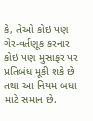કે, તેઓ કોઇ પણ ગેર-વર્તણૂક કરનાર કોઇ પણ મુસાફર પર પ્રતિબંધ મૂકી શકે છે તથા આ નિયમ બધા માટે સમાન છે.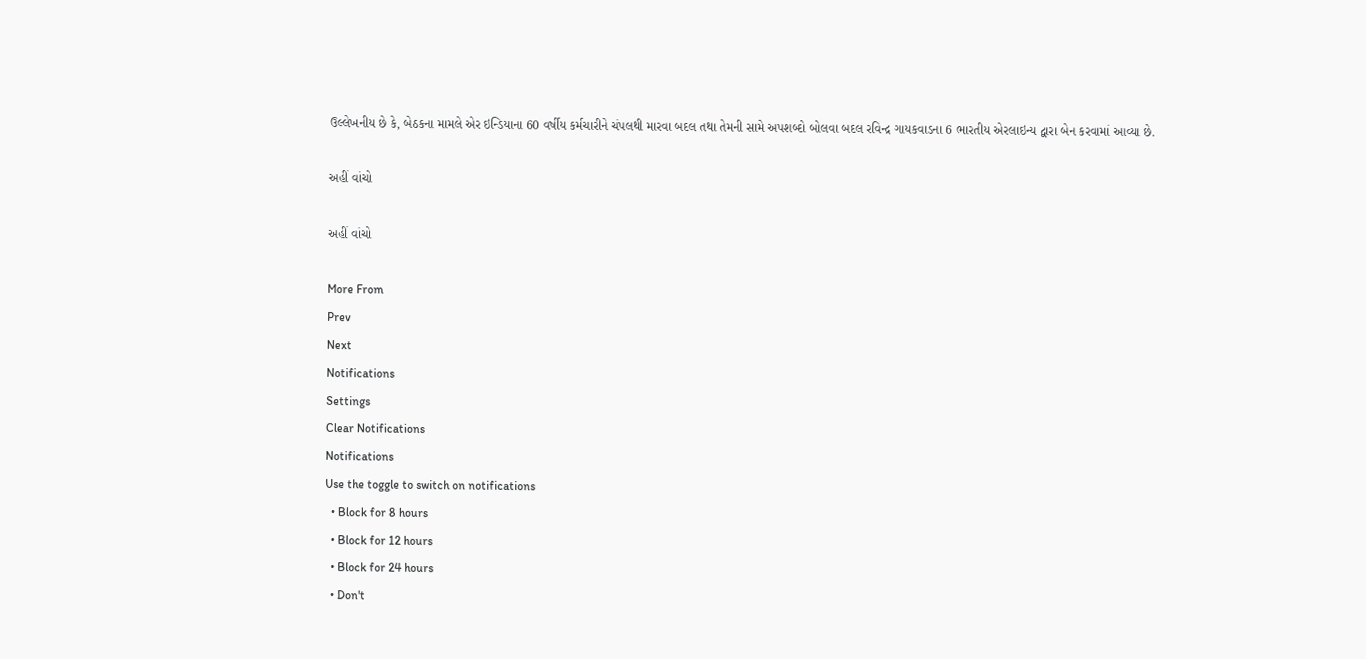ઉલ્લેખનીય છે કે, બેઠકના મામલે એર ઇન્ડિયાના 60 વર્ષીય કર્મચારીને ચંપલથી મારવા બદલ તથા તેમની સામે અપશબ્દો બોલવા બદલ રવિન્દ્ર ગાયકવાડના 6 ભારતીય એરલાઇન્ય દ્વારા બેન કરવામાં આવ્યા છે.

અહીં વાંચો

અહીં વાંચો

More From
Prev
Next
Notifications
Settings
Clear Notifications
Notifications
Use the toggle to switch on notifications
  • Block for 8 hours
  • Block for 12 hours
  • Block for 24 hours
  • Don't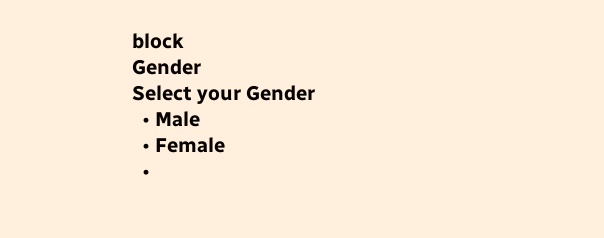block
Gender
Select your Gender
  • Male
  • Female
  •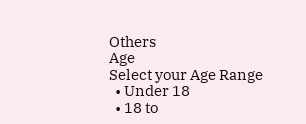Others
Age
Select your Age Range
  • Under 18
  • 18 to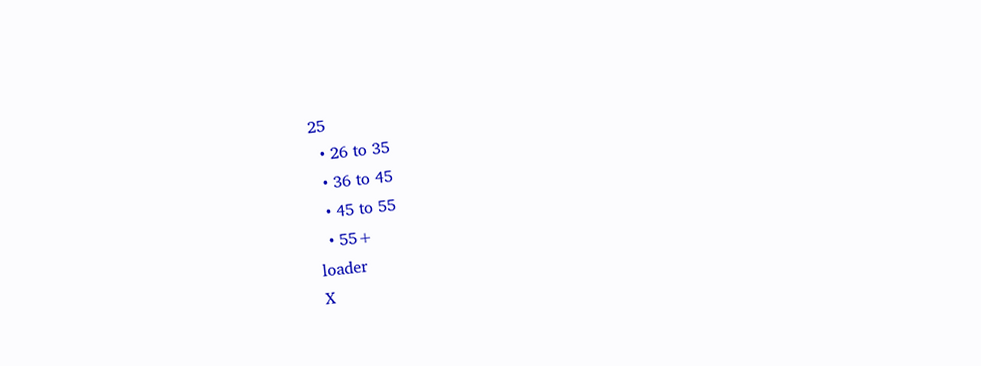25
  • 26 to 35
  • 36 to 45
  • 45 to 55
  • 55+
loader
X